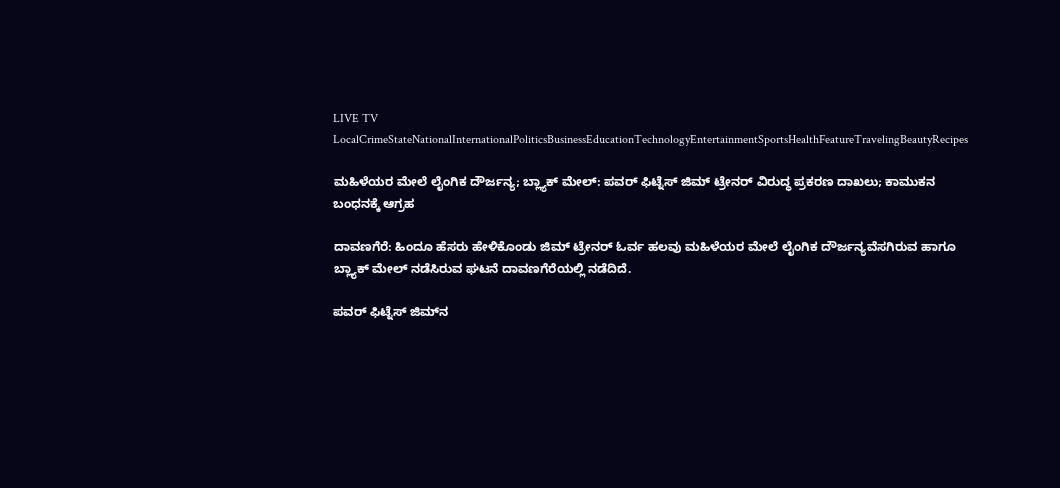LIVE TV LocalCrimeStateNationalInternationalPoliticsBusinessEducationTechnologyEntertainmentSportsHealthFeatureTravelingBeautyRecipes

ಮಹಿಳೆಯರ ಮೇಲೆ ಲೈಂಗಿಕ ದೌರ್ಜನ್ಯ; ಬ್ಲ್ಯಾಕ್ ಮೇಲ್: ಪವರ್ ಫಿಟ್ನೆಸ್ ಜಿಮ್‌ ಟ್ರೇನರ್ ವಿರುದ್ಧ ಪ್ರಕರಣ ದಾಖಲು; ಕಾಮುಕನ ಬಂಧನಕ್ಕೆ ಆಗ್ರಹ

ದಾವಣಗೆರೆ: ಹಿಂದೂ ಹೆಸರು ಹೇಳಿಕೊಂಡು ಜಿಮ್ ಟ್ರೇನರ್ ಓರ್ವ ಹಲವು ಮಹಿಳೆಯರ ಮೇಲೆ ಲೈಂಗಿಕ ದೌರ್ಜನ್ಯವೆಸಗಿರುವ ಹಾಗೂ ಬ್ಲ್ಯಾಕ್ ಮೇಲ್ ನಡೆಸಿರುವ ಘಟನೆ ದಾವಣಗೆರೆಯಲ್ಲಿ ನಡೆದಿದೆ.

ಪವರ್ ಫಿಟ್ನೆಸ್ ಜಿಮ್‌ನ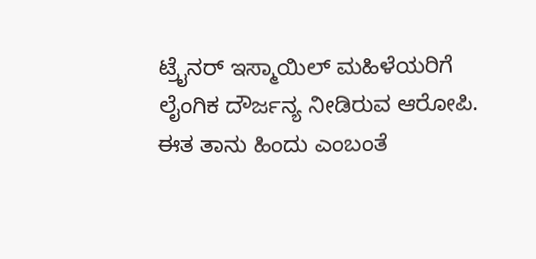ಟ್ರೈನರ್ ಇಸ್ಮಾಯಿಲ್ ಮಹಿಳೆಯರಿಗೆ ಲೈಂಗಿಕ ದೌರ್ಜನ್ಯ ನೀಡಿರುವ ಆರೋಪಿ. ಈತ ತಾನು ಹಿಂದು ಎಂಬಂತೆ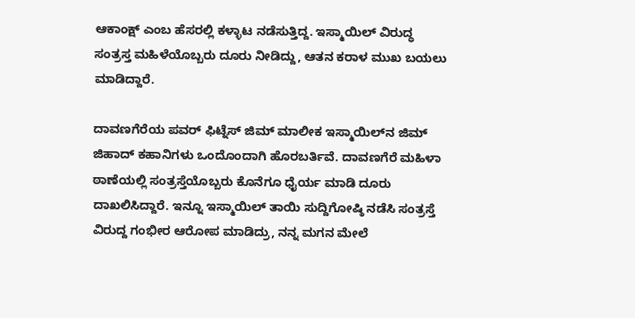ಆಕಾಂಕ್ಷ್ ಎಂಬ ಹೆಸರಲ್ಲಿ ಕಳ್ಳಾಟ ನಡೆಸುತ್ತಿದ್ದ. ಇಸ್ಮಾಯಿಲ್ ವಿರುದ್ಧ ಸಂತ್ರಸ್ತ ಮಹಿಳೆಯೊಬ್ಬರು ದೂರು ನೀಡಿದ್ದು, ಆತನ ಕರಾಳ ಮುಖ ಬಯಲು ಮಾಡಿದ್ದಾರೆ.

ದಾವಣಗೆರೆಯ ಪವರ್ ಫಿಟ್ನೆಸ್ ಜಿಮ್ ಮಾಲೀಕ ಇಸ್ಮಾಯಿಲ್‌ನ ಜಿಮ್ ಜಿಹಾದ್ ಕಹಾನಿಗಳು ಒಂದೊಂದಾಗಿ ಹೊರಬರ್ತಿವೆ. ದಾವಣಗೆರೆ ಮಹಿಳಾ ಠಾಣೆಯಲ್ಲಿ ಸಂತ್ರಸ್ತೆಯೊಬ್ಬರು ಕೊನೆಗೂ ಧೈರ್ಯ ಮಾಡಿ ದೂರು ದಾಖಲಿಸಿದ್ದಾರೆ. ಇನ್ನೂ ಇಸ್ಮಾಯಿಲ್ ತಾಯಿ ಸುದ್ದಿಗೋಷ್ಠಿ ನಡೆಸಿ ಸಂತ್ರಸ್ತೆ ವಿರುದ್ದ ಗಂಭೀರ ಆರೋಪ ಮಾಡಿದ್ರು, ನನ್ನ ಮಗನ ಮೇಲೆ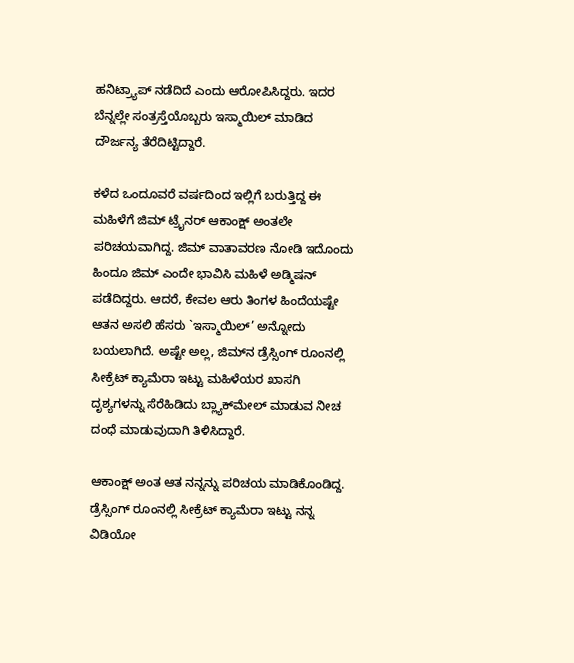ಹನಿಟ್ರ‍್ಯಾಪ್ ನಡೆದಿದೆ ಎಂದು ಆರೋಪಿಸಿದ್ದರು. ಇದರ ಬೆನ್ನಲ್ಲೇ ಸಂತ್ರಸ್ತೆಯೊಬ್ಬರು ಇಸ್ಮಾಯಿಲ್ ಮಾಡಿದ ದೌರ್ಜನ್ಯ ತೆರೆದಿಟ್ಟಿದ್ದಾರೆ.

ಕಳೆದ ಒಂದೂವರೆ ವರ್ಷದಿಂದ ಇಲ್ಲಿಗೆ ಬರುತ್ತಿದ್ದ ಈ ಮಹಿಳೆಗೆ ಜಿಮ್ ಟ್ರೈನರ್ ಆಕಾಂಕ್ಷ್ ಅಂತಲೇ ಪರಿಚಯವಾಗಿದ್ದ. ಜಿಮ್ ವಾತಾವರಣ ನೋಡಿ ಇದೊಂದು ಹಿಂದೂ ಜಿಮ್ ಎಂದೇ ಭಾವಿಸಿ ಮಹಿಳೆ ಅಡ್ಮಿಷನ್ ಪಡೆದಿದ್ದರು. ಆದರೆ, ಕೇವಲ ಆರು ತಿಂಗಳ ಹಿಂದೆಯಷ್ಟೇ ಆತನ ಅಸಲಿ ಹೆಸರು `ಇಸ್ಮಾಯಿಲ್’ ಅನ್ನೋದು ಬಯಲಾಗಿದೆ. ಅಷ್ಟೇ ಅಲ್ಲ, ಜಿಮ್‌ನ ಡ್ರೆಸ್ಸಿಂಗ್ ರೂಂನಲ್ಲಿ ಸೀಕ್ರೆಟ್ ಕ್ಯಾಮೆರಾ ಇಟ್ಟು ಮಹಿಳೆಯರ ಖಾಸಗಿ ದೃಶ್ಯಗಳನ್ನು ಸೆರೆಹಿಡಿದು ಬ್ಲ್ಯಾಕ್‌ಮೇಲ್ ಮಾಡುವ ನೀಚ ದಂಧೆ ಮಾಡುವುದಾಗಿ ತಿಳಿಸಿದ್ದಾರೆ.

ಆಕಾಂಕ್ಷ್ ಅಂತ ಆತ ನನ್ನನ್ನು ಪರಿಚಯ ಮಾಡಿಕೊಂಡಿದ್ದ. ಡ್ರೆಸ್ಸಿಂಗ್ ರೂಂನಲ್ಲಿ ಸೀಕ್ರೆಟ್ ಕ್ಯಾಮೆರಾ ಇಟ್ಟು ನನ್ನ ವಿಡಿಯೋ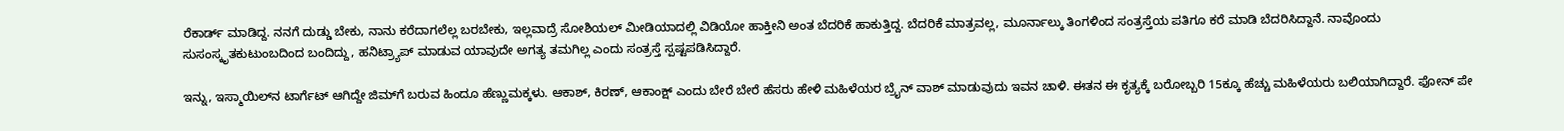ರೆಕಾರ್ಡ್ ಮಾಡಿದ್ದ. ನನಗೆ ದುಡ್ಡು ಬೇಕು, ನಾನು ಕರೆದಾಗಲೆಲ್ಲ ಬರಬೇಕು, ಇಲ್ಲವಾದ್ರೆ ಸೋಶಿಯಲ್ ಮೀಡಿಯಾದಲ್ಲಿ ವಿಡಿಯೋ ಹಾಕ್ತೀನಿ ಅಂತ ಬೆದರಿಕೆ ಹಾಕುತ್ತಿದ್ದ. ಬೆದರಿಕೆ ಮಾತ್ರವಲ್ಲ, ಮೂರ್ನಾಲ್ಕು ತಿಂಗಳಿಂದ ಸಂತ್ರಸ್ತೆಯ ಪತಿಗೂ ಕರೆ ಮಾಡಿ ಬೆದರಿಸಿದ್ದಾನೆ. ನಾವೊಂದು ಸುಸಂಸ್ಕೃತಕುಟುಂಬದಿಂದ ಬಂದಿದ್ದು, ಹನಿಟ್ರ‍್ಯಾಪ್ ಮಾಡುವ ಯಾವುದೇ ಅಗತ್ಯ ತಮಗಿಲ್ಲ ಎಂದು ಸಂತ್ರಸ್ತೆ ಸ್ಪಷ್ಟಪಡಿಸಿದ್ದಾರೆ.

ಇನ್ನು, ಇಸ್ಮಾಯಿಲ್‌ನ ಟಾರ್ಗೆಟ್ ಆಗಿದ್ದೇ ಜಿಮ್‌ಗೆ ಬರುವ ಹಿಂದೂ ಹೆಣ್ಣುಮಕ್ಕಳು. ಆಕಾಶ್, ಕಿರಣ್, ಆಕಾಂಕ್ಷ್ ಎಂದು ಬೇರೆ ಬೇರೆ ಹೆಸರು ಹೇಳಿ ಮಹಿಳೆಯರ ಬ್ರೈನ್ ವಾಶ್ ಮಾಡುವುದು ಇವನ ಚಾಳಿ. ಈತನ ಈ ಕೃತ್ಯಕ್ಕೆ ಬರೋಬ್ಬರಿ 15ಕ್ಕೂ ಹೆಚ್ಚು ಮಹಿಳೆಯರು ಬಲಿಯಾಗಿದ್ದಾರೆ. ಫೋನ್ ಪೇ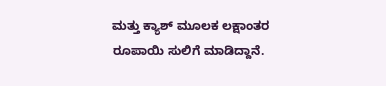ಮತ್ತು ಕ್ಯಾಶ್ ಮೂಲಕ ಲಕ್ಷಾಂತರ ರೂಪಾಯಿ ಸುಲಿಗೆ ಮಾಡಿದ್ದಾನೆ.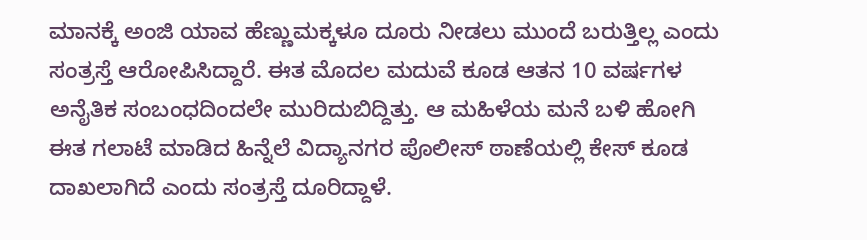ಮಾನಕ್ಕೆ ಅಂಜಿ ಯಾವ ಹೆಣ್ಣುಮಕ್ಕಳೂ ದೂರು ನೀಡಲು ಮುಂದೆ ಬರುತ್ತಿಲ್ಲ ಎಂದು ಸಂತ್ರಸ್ತೆ ಆರೋಪಿಸಿದ್ದಾರೆ. ಈತ ಮೊದಲ ಮದುವೆ ಕೂಡ ಆತನ 10 ವರ್ಷಗಳ ಅನೈತಿಕ ಸಂಬಂಧದಿಂದಲೇ ಮುರಿದುಬಿದ್ದಿತ್ತು. ಆ ಮಹಿಳೆಯ ಮನೆ ಬಳಿ ಹೋಗಿ ಈತ ಗಲಾಟೆ ಮಾಡಿದ ಹಿನ್ನೆಲೆ ವಿದ್ಯಾನಗರ ಪೊಲೀಸ್ ಠಾಣೆಯಲ್ಲಿ ಕೇಸ್ ಕೂಡ ದಾಖಲಾಗಿದೆ ಎಂದು ಸಂತ್ರಸ್ತೆ ದೂರಿದ್ದಾಳೆ.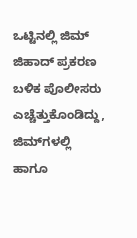ಒಟ್ಟಿನಲ್ಲಿ ಜಿಮ್ ಜಿಹಾದ್ ಪ್ರಕರಣ ಬಳಿಕ ಪೊಲೀಸರು ಎಚ್ಚೆತ್ತುಕೊಂಡಿದ್ದು, ಜಿಮ್‌ಗಳಲ್ಲಿ ಹಾಗೂ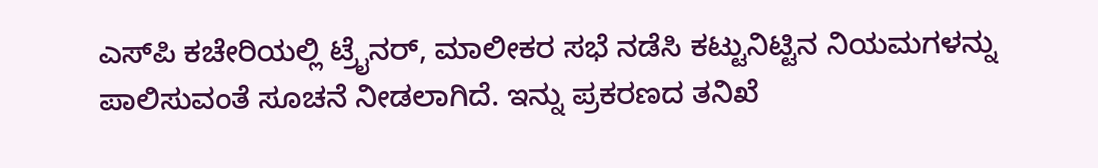ಎಸ್‌ಪಿ ಕಚೇರಿಯಲ್ಲಿ ಟ್ರೈನರ್, ಮಾಲೀಕರ ಸಭೆ ನಡೆಸಿ ಕಟ್ಟುನಿಟ್ಟಿನ ನಿಯಮಗಳನ್ನು ಪಾಲಿಸುವಂತೆ ಸೂಚನೆ ನೀಡಲಾಗಿದೆ. ಇನ್ನು ಪ್ರಕರಣದ ತನಿಖೆ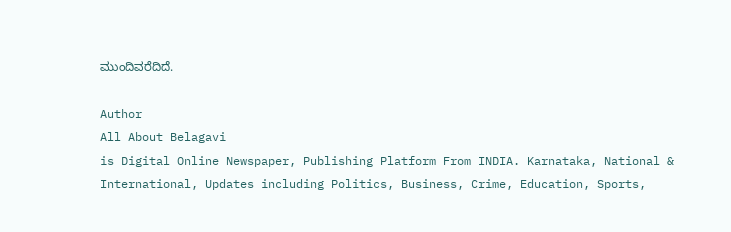ಮುಂದಿವರೆದಿದೆ.

Author
All About Belagavi
is Digital Online Newspaper, Publishing Platform From INDIA. Karnataka, National & International, Updates including Politics, Business, Crime, Education, Sports,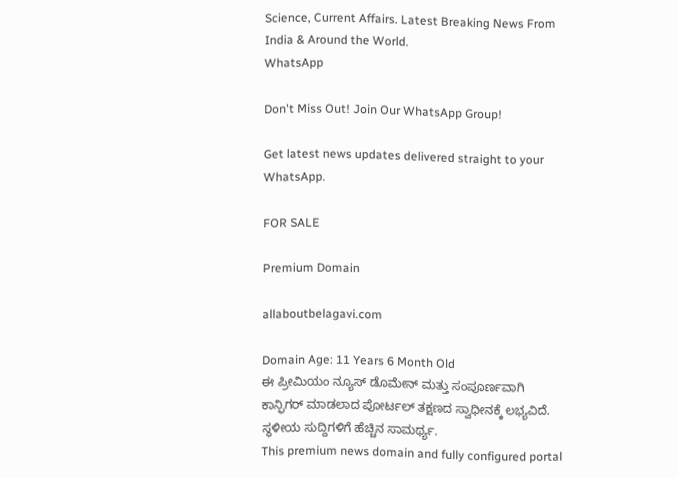Science, Current Affairs. Latest Breaking News From India & Around the World.
WhatsApp

Don't Miss Out! Join Our WhatsApp Group!

Get latest news updates delivered straight to your WhatsApp.

FOR SALE

Premium Domain

allaboutbelagavi.com

Domain Age: 11 Years 6 Month Old
ಈ ಪ್ರೀಮಿಯಂ ನ್ಯೂಸ್ ಡೊಮೇನ್ ಮತ್ತು ಸಂಪೂರ್ಣವಾಗಿ ಕಾನ್ಫಿಗರ್ ಮಾಡಲಾದ ಪೋರ್ಟಲ್ ತಕ್ಷಣದ ಸ್ವಾಧೀನಕ್ಕೆ ಲಭ್ಯವಿದೆ. ಸ್ಥಳೀಯ ಸುದ್ದಿಗಳಿಗೆ ಹೆಚ್ಚಿನ ಸಾಮರ್ಥ್ಯ.
This premium news domain and fully configured portal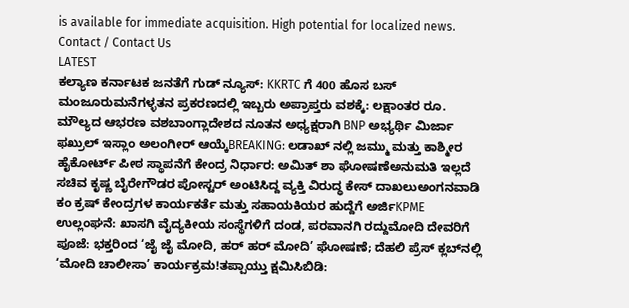is available for immediate acquisition. High potential for localized news.
Contact / Contact Us
LATEST
ಕಲ್ಯಾಣ ಕರ್ನಾಟಕ ಜನತೆಗೆ ಗುಡ್ ನ್ಯೂಸ್: KKRTC ಗೆ 400 ಹೊಸ ಬಸ್ ಮಂಜೂರುಮನೆಗಳ್ಳತನ ಪ್ರಕರಣದಲ್ಲಿ ಇಬ್ಬರು ಅಪ್ರಾಪ್ತರು ವಶಕ್ಕೆ: ಲಕ್ಷಾಂತರ ರೂ. ಮೌಲ್ಯದ ಆಭರಣ ವಶಬಾಂಗ್ಲಾದೇಶದ ನೂತನ ಅಧ್ಯಕ್ಷರಾಗಿ BNP ಅಭ್ಯರ್ಥಿ ಮಿರ್ಜಾ ಫಖ್ರುಲ್ ಇಸ್ಲಾಂ ಅಲಂಗೀರ್ ಆಯ್ಕೆBREAKING: ಲಡಾಖ್ ನಲ್ಲಿ ಜಮ್ಮು ಮತ್ತು ಕಾಶ್ಮೀರ ಹೈಕೋರ್ಟ್ ಪೀಠ ಸ್ಥಾಪನೆಗೆ ಕೇಂದ್ರ ನಿರ್ಧಾರ: ಅಮಿತ್ ಶಾ ಘೋಷಣೆಅನುಮತಿ ಇಲ್ಲದೆ ಸಚಿವ ಕೃಷ್ಣ ಬೈರೇಗೌಡರ ಪೋಸ್ಟರ್ ಅಂಟಿಸಿದ್ದ ವ್ಯಕ್ತಿ ವಿರುದ್ಧ ಕೇಸ್ ದಾಖಲುಅಂಗನವಾಡಿ ಕಂ ಕ್ರಷ್ ಕೇಂದ್ರಗಳ ಕಾರ್ಯಕರ್ತೆ ಮತ್ತು ಸಹಾಯಕಿಯರ ಹುದ್ದೆಗೆ ಅರ್ಜಿKPME ಉಲ್ಲಂಘನೆ: ಖಾಸಗಿ ವೈದ್ಯಕೀಯ ಸಂಸ್ಥೆಗಳಿಗೆ ದಂಡ, ಪರವಾನಗಿ ರದ್ದುಮೋದಿ ದೇವರಿಗೆ ಪೂಜೆ: ಭಕ್ತರಿಂದ ‘ಜೈ ಜೈ ಮೋದಿ, ಹರ್ ಹರ್ ಮೋದಿ’ ಘೋಷಣೆ; ದೆಹಲಿ ಪ್ರೆಸ್ ಕ್ಲಬ್‌ನಲ್ಲಿ ‘ಮೋದಿ ಚಾಲೀಸಾ’ ಕಾರ್ಯಕ್ರಮ!ತಪ್ಪಾಯ್ತು ಕ್ಷಮಿಸಿಬಿಡಿ: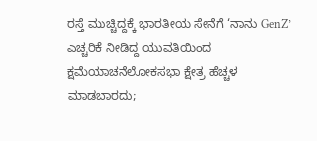ರಸ್ತೆ ಮುಚ್ಚಿದ್ದಕ್ಕೆ ಭಾರತೀಯ ಸೇನೆಗೆ ‘ನಾನು GenZ’ ಎಚ್ಚರಿಕೆ ನೀಡಿದ್ದ ಯುವತಿಯಿಂದ ಕ್ಷಮೆಯಾಚನೆಲೋಕಸಭಾ ಕ್ಷೇತ್ರ ಹೆಚ್ಚಳ ಮಾಡಬಾರದು;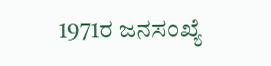1971ರ ಜನಸಂಖ್ಯೆ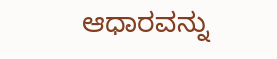ಆಧಾರವನ್ನು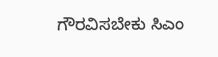ಗೌರವಿಸಬೇಕು ಸಿಎಂ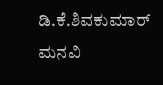ಡಿ.ಕೆ.ಶಿವಕುಮಾರ್ ಮನವಿ